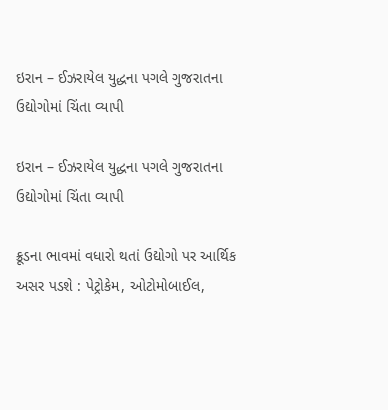ઇરાન – ઈઝરાયેલ યુદ્ધના પગલે ગુજરાતના ઉદ્યોગોમાં ચિંતા વ્‍યાપી

ઇરાન – ઈઝરાયેલ યુદ્ધના પગલે ગુજરાતના ઉદ્યોગોમાં ચિંતા વ્‍યાપી

ક્રૂડના ભાવમાં વધારો થતાં ઉદ્યોગો પર આર્થિક અસર પડશે : પેટ્રોકેમ, ઓટોમોબાઈલ,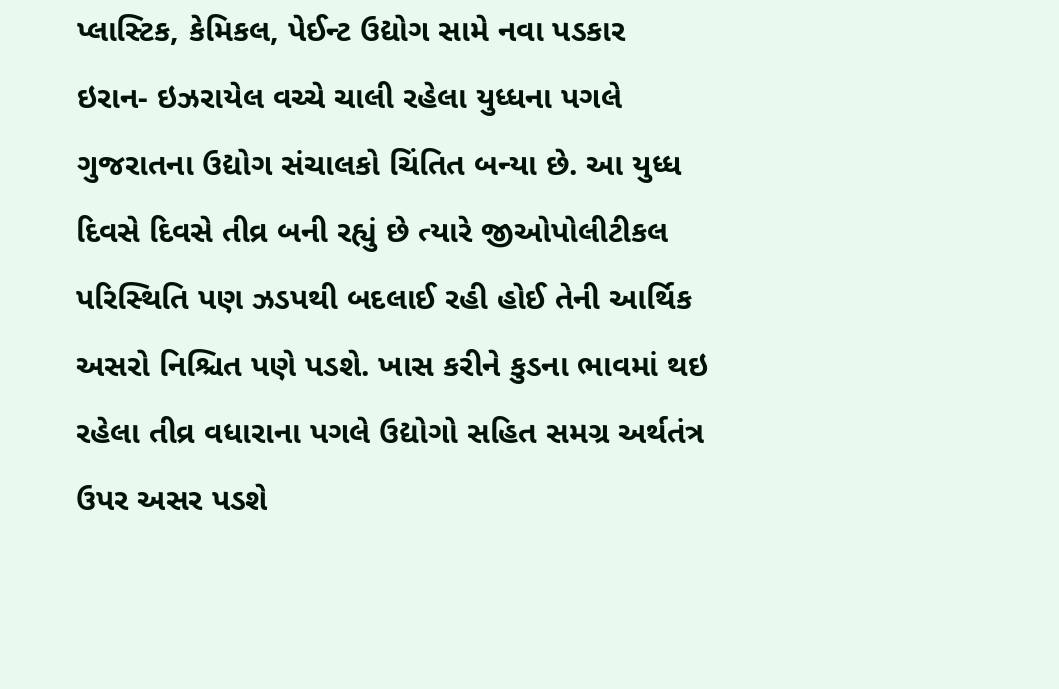પ્‍લાસ્‍ટિક, કેમિકલ, પેઈન્‍ટ ઉદ્યોગ સામે નવા પડકાર
ઇરાન- ઇઝરાયેલ વચ્‍ચે ચાલી રહેલા યુધ્‍ધના પગલે ગુજરાતના ઉદ્યોગ સંચાલકો ચિંતિત બન્‍યા છે. આ યુધ્‍ધ દિવસે દિવસે તીવ્ર બની રહ્યું છે ત્‍યારે જીઓપોલીટીકલ પરિસ્‍થિતિ પણ ઝડપથી બદલાઈ રહી હોઈ તેની આર્થિક અસરો નિશ્ચિત પણે પડશે. ખાસ કરીને કુડના ભાવમાં થઇ રહેલા તીવ્ર વધારાના પગલે ઉદ્યોગો સહિત સમગ્ર અર્થતંત્ર ઉપર અસર પડશે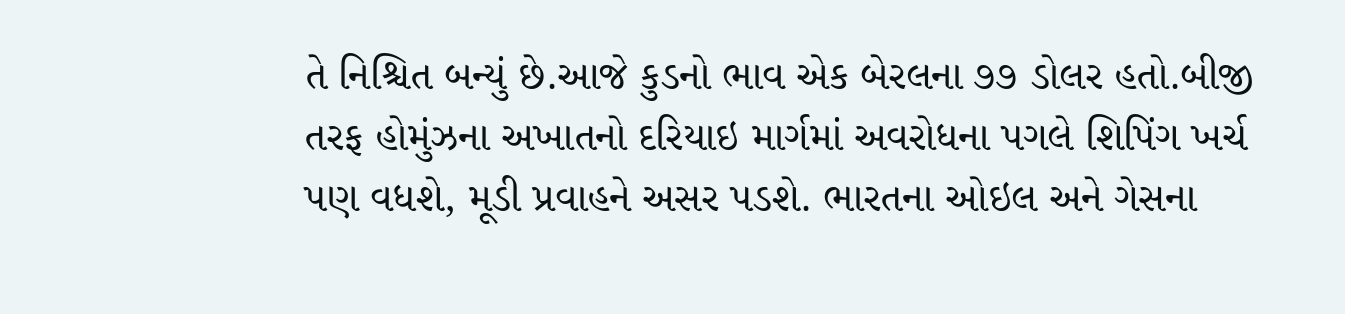તે નિશ્ચિત બન્‍યું છે.આજે કુડનો ભાવ એક બેરલના ૭૭ ડોલર હતો.બીજી તરફ હોમુંઝના અખાતનો દરિયાઇ માર્ગમાં અવરોધના પગલે શિપિંગ ખર્ચ પણ વધશે, મૂડી પ્રવાહને અસર પડશે. ભારતના ઓઇલ અને ગેસના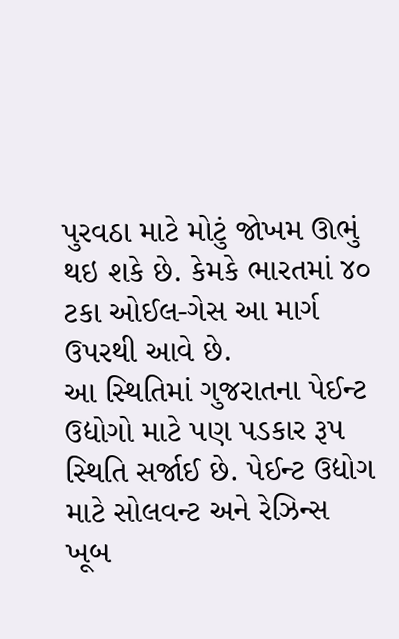પુરવઠા માટે મોટું જોખમ ઊભું થઇ શકે છે. કેમકે ભારતમાં ૪૦ ટકા ઓઈલ-ગેસ આ માર્ગ ઉપરથી આવે છે.
આ સ્‍થિતિમાં ગુજરાતના પેઈન્‍ટ ઉદ્યોગો માટે પણ પડકાર રૂપ સ્‍થિતિ સર્જાઈ છે. પેઈન્‍ટ ઉદ્યોગ માટે સોલવન્‍ટ અને રેઝિન્‍સ ખૂબ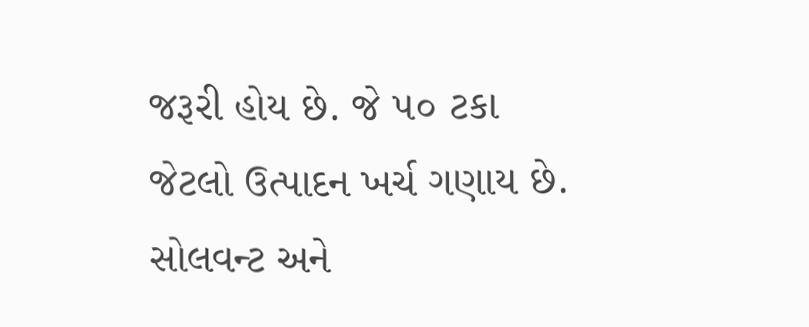જરૂરી હોય છે. જે ૫૦ ટકા જેટલો ઉત્‍પાદન ખર્ચ ગણાય છે. સોલવન્‍ટ અને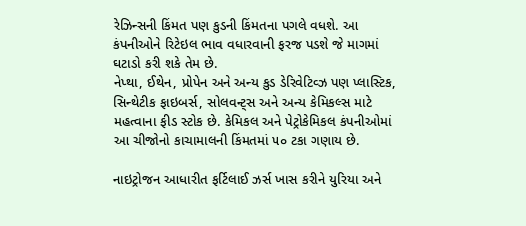રેઝિન્‍સની કિંમત પણ કુડની કિંમતના પગલે વધશે. આ કંપનીઓને રિટેઇલ ભાવ વધારવાની ફરજ પડશે જે માગમાં ઘટાડો કરી શકે તેમ છે.
નેપ્‍થા, ઈથેન, પ્રોપેન અને અન્‍ય કુડ ડેરિવેટિવ્‍ઝ પણ પ્‍લાસ્‍ટિક, સિન્‍થેટીક ફાઇબર્સ, સોલવન્‍ટ્‍સ અને અન્‍ય કેમિકલ્‍સ માટે મહત્‍વાના ફીડ સ્‍ટોક છે. કેમિકલ અને પેટ્રોકેમિકલ કંપનીઓમાં આ ચીજોનો કાચામાલની કિંમતમાં ૫૦ ટકા ગણાય છે.

નાઇટ્રોજન આધારીત ફર્ટિલાઈ ઝર્સ ખાસ કરીને યુરિયા અને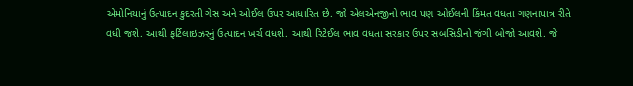એમોનિયાનું ઉત્‍પાદન કુદરતી ગેસ અને ઓઈલ ઉપર આધારિત છે. જો એલએનજીનો ભાવ પણ ઓઈલની કિંમત વધતા ગણનાપાત્ર રીતે વધી જશે. આથી ફર્ટિલાઇઝરનું ઉત્‍પાદન ખર્ચ વધશે. આથી રિટેઈલ ભાવ વધતા સરકાર ઉપર સબસિડીનો જંગી બોજો આવશે. જે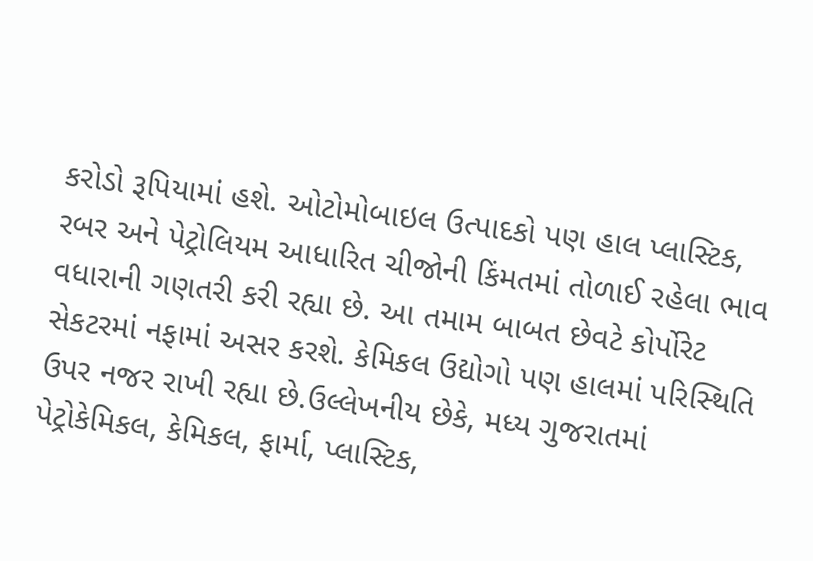કરોડો રૂપિયામાં હશે. ઓટોમોબાઇલ ઉત્‍પાદકો પણ હાલ પ્‍લાસ્‍ટિક, રબર અને પેટ્રોલિયમ આધારિત ચીજોની કિંમતમાં તોળાઈ રહેલા ભાવ વધારાની ગણતરી કરી રહ્યા છે. આ તમામ બાબત છેવટે કોર્પોરેટ સેકટરમાં નફામાં અસર કરશે. કેમિકલ ઉદ્યોગો પણ હાલમાં પરિસ્‍થિતિ ઉપર નજર રાખી રહ્યા છે.ઉલ્લેખનીય છેકે, મધ્‍ય ગુજરાતમાં પેટ્રોકેમિકલ, કેમિકલ, ફાર્મા, પ્‍લાસ્‍ટિક,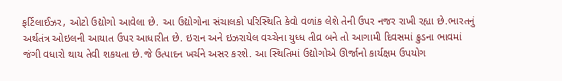ફર્ટિલાઈઝર, ઓટો ઉદ્યોગો આવેલા છે. આ ઉદ્યોગોના સંચાલકો પરિસ્‍થિતિ કેવો વળાંક લેશે તેની ઉપર નજર રાખી રહ્યા છે.ભારતનું અર્થતંત્ર ઓઇલની આયાત ઉપર આધારીત છે. ઇરાન અને ઇઝરાયેલ વચ્‍ચેના યુધ્‍ધ તીવ્ર બને તો આગામી દિવસમાં ક્રુડના ભાવમાં જંગી વધારો થાય તેવી શકયતા છે.જે ઉત્‍પાદન ખર્ચને અસર કરશે. આ સ્‍થિતિમાં ઉદ્યોગોએ ઊર્જાનો કાર્યક્ષમ ઉપયોગ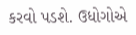કરવો પડશે. ઉધોગોએ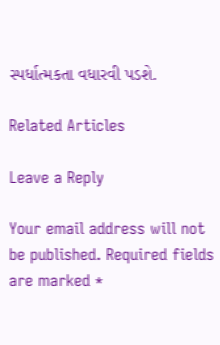સ્‍પર્ધાત્‍મકતા વધારવી પડશે.

Related Articles

Leave a Reply

Your email address will not be published. Required fields are marked *